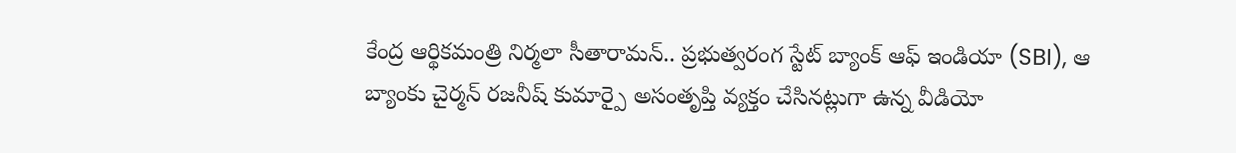కేంద్ర ఆర్థికమంత్రి నిర్మలా సీతారామన్.. ప్రభుత్వరంగ స్టేట్ బ్యాంక్ ఆఫ్ ఇండియా (SBI), ఆ బ్యాంకు చైర్మన్ రజనీష్ కుమార్పై అసంతృప్తి వ్యక్తం చేసినట్లుగా ఉన్న వీడియో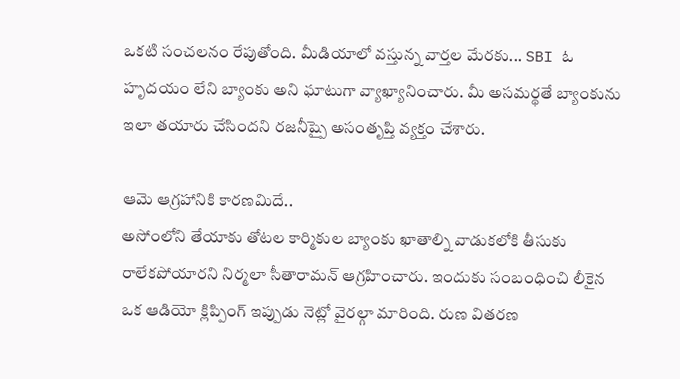ఒకటి సంచలనం రేపుతోంది. మీడియాలో వస్తున్న వార్తల మేరకు... SBI ఓ హృదయం లేని బ్యాంకు అని ఘాటుగా వ్యాఖ్యానించారు. మీ అసమర్థతే బ్యాంకును ఇలా తయారు చేసిందని రజనీష్పై అసంతృప్తి వ్యక్తం చేశారు.

ఆమె ఆగ్రహానికి కారణమిదే..
అసోంలోని తేయాకు తోటల కార్మికుల బ్యాంకు ఖాతాల్ని వాడుకలోకి తీసుకు రాలేకపోయారని నిర్మలా సీతారామన్ ఆగ్రహించారు. ఇందుకు సంబంధించి లీకైన ఒక ఆడియో క్లిప్పింగ్ ఇప్పుడు నెట్లో వైరల్గా మారింది. రుణ వితరణ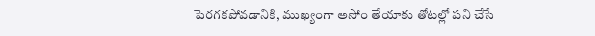పెరగకపోవడానికి, ముఖ్యంగా అసోం తేయాకు తోటల్లో పని చేసే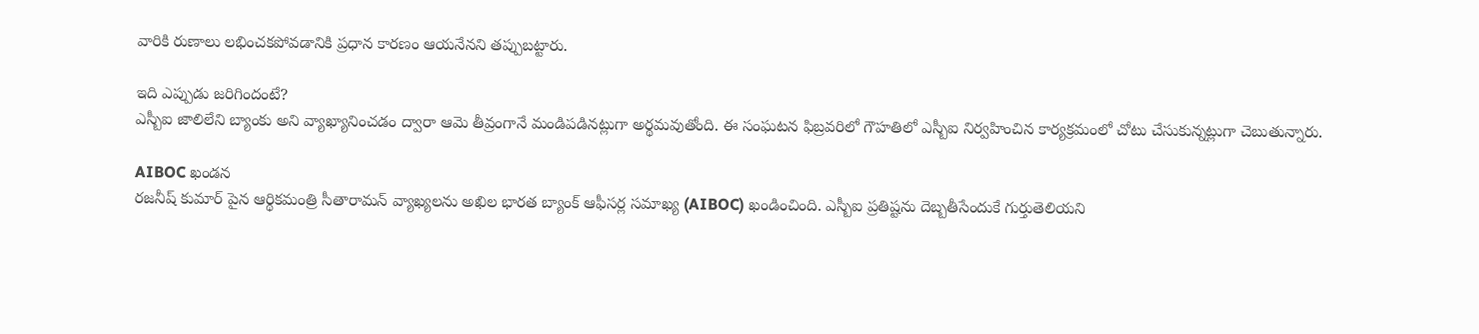వారికి రుణాలు లభించకపోవడానికి ప్రధాన కారణం ఆయనేనని తప్పుబట్టారు.

ఇది ఎప్పుడు జరిగిందంటే?
ఎస్బీఐ జాలిలేని బ్యాంకు అని వ్యాఖ్యానించడం ద్వారా ఆమె తీవ్రంగానే మండిపడినట్లుగా అర్థమవుతోంది. ఈ సంఘటన ఫిబ్రవరిలో గౌహతిలో ఎస్బీఐ నిర్వహించిన కార్యక్రమంలో చోటు చేసుకున్నట్లుగా చెబుతున్నారు.

AIBOC ఖండన
రజనీష్ కుమార్ పైన ఆర్థికమంత్రి సీతారామన్ వ్యాఖ్యలను అఖిల భారత బ్యాంక్ ఆఫీసర్ల సమాఖ్య (AIBOC) ఖండించింది. ఎస్బీఐ ప్రతిష్టను దెబ్బతీసేందుకే గుర్తుతెలియని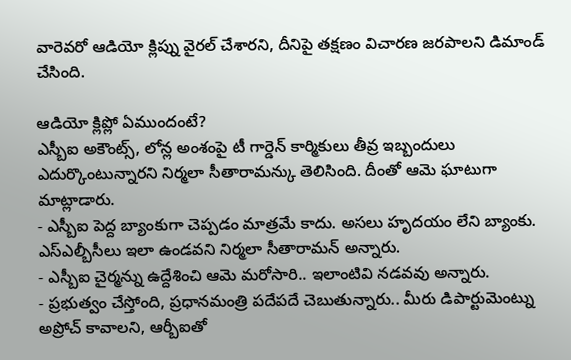వారెవరో ఆడియో క్లిప్ను వైరల్ చేశారని, దీనిపై తక్షణం విచారణ జరపాలని డిమాండ్ చేసింది.

ఆడియో క్లిప్లో ఏముందంటే?
ఎస్బీఐ అకౌంట్స్, లోన్ల అంశంపై టీ గార్డెన్ కార్మికులు తీవ్ర ఇబ్బందులు ఎదుర్కొంటున్నారని నిర్మలా సీతారామన్కు తెలిసింది. దీంతో ఆమె ఘాటుగా మాట్లాడారు.
- ఎస్బీఐ పెద్ద బ్యాంకుగా చెప్పడం మాత్రమే కాదు. అసలు హృదయం లేని బ్యాంకు. ఎస్ఎల్బీసీలు ఇలా ఉండవని నిర్మలా సీతారామన్ అన్నారు.
- ఎస్బీఐ చైర్మన్ను ఉద్దేశించి ఆమె మరోసారి.. ఇలాంటివి నడవవు అన్నారు.
- ప్రభుత్వం చేస్తోంది, ప్రధానమంత్రి పదేపదే చెబుతున్నారు.. మీరు డిపార్టుమెంట్ను అప్రోచ్ కావాలని, ఆర్బీఐతో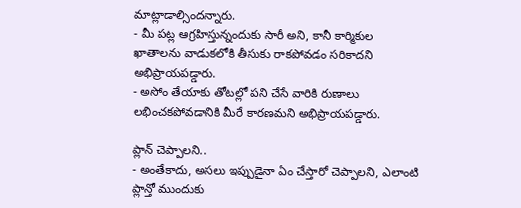మాట్లాడాల్సిందన్నారు.
- మీ పట్ల ఆగ్రహిస్తున్నందుకు సారీ అని, కానీ కార్మికుల ఖాతాలను వాడుకలోకి తీసుకు రాకపోవడం సరికాదని అభిప్రాయపడ్డారు.
- అసోం తేయాకు తోటల్లో పని చేసే వారికి రుణాలు లభించకపోవడానికి మీరే కారణమని అభిప్రాయపడ్డారు.

ప్లాన్ చెప్పాలని..
- అంతేకాదు, అసలు ఇప్పుడైనా ఏం చేస్తారో చెప్పాలని, ఎలాంటి ప్లాన్తో ముందుకు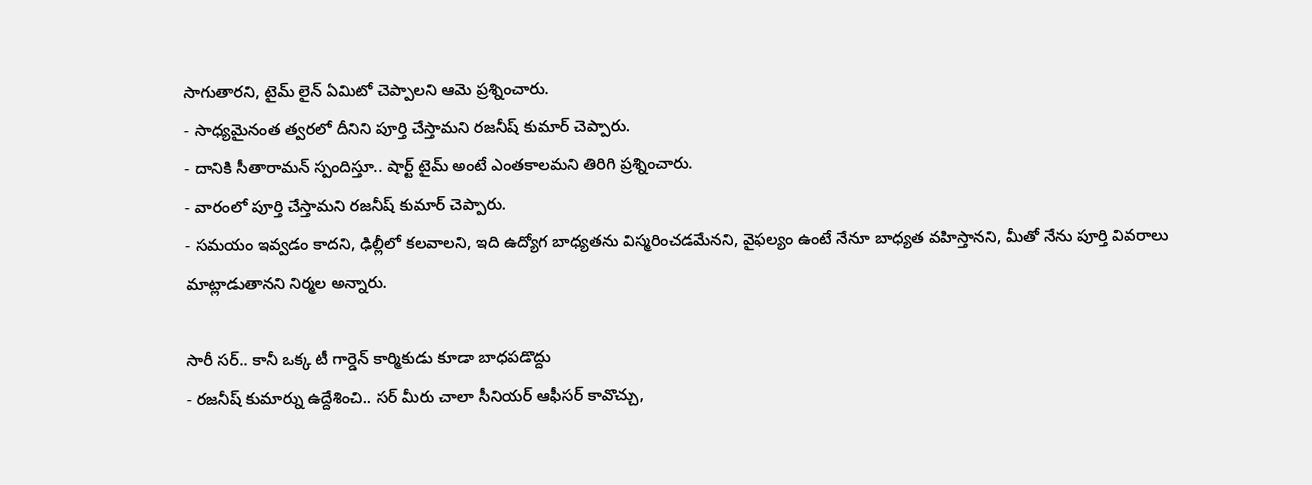సాగుతారని, టైమ్ లైన్ ఏమిటో చెప్పాలని ఆమె ప్రశ్నించారు.
- సాధ్యమైనంత త్వరలో దీనిని పూర్తి చేస్తామని రజనీష్ కుమార్ చెప్పారు.
- దానికి సీతారామన్ స్పందిస్తూ.. షార్ట్ టైమ్ అంటే ఎంతకాలమని తిరిగి ప్రశ్నించారు.
- వారంలో పూర్తి చేస్తామని రజనీష్ కుమార్ చెప్పారు.
- సమయం ఇవ్వడం కాదని, ఢిల్లీలో కలవాలని, ఇది ఉద్యోగ బాధ్యతను విస్మరించడమేనని, వైఫల్యం ఉంటే నేనూ బాధ్యత వహిస్తానని, మీతో నేను పూర్తి వివరాలు మాట్లాడుతానని నిర్మల అన్నారు.

సారీ సర్.. కానీ ఒక్క టీ గార్డెన్ కార్మికుడు కూడా బాధపడొద్దు
- రజనీష్ కుమార్ను ఉద్దేశించి.. సర్ మీరు చాలా సీనియర్ ఆఫీసర్ కావొచ్చు,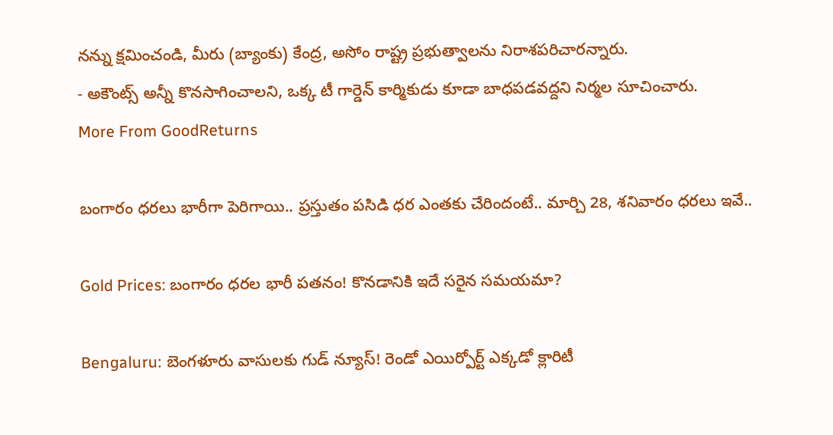నన్ను క్షమించండి, మీరు (బ్యాంకు) కేంద్ర, అసోం రాష్ట్ర ప్రభుత్వాలను నిరాశపరిచారన్నారు.
- అకౌంట్స్ అన్నీ కొనసాగించాలని, ఒక్క టీ గార్డెన్ కార్మికుడు కూడా బాధపడవద్దని నిర్మల సూచించారు.
More From GoodReturns

బంగారం ధరలు భారీగా పెరిగాయి.. ప్రస్తుతం పసిడి ధర ఎంతకు చేరిందంటే.. మార్చి 28, శనివారం ధరలు ఇవే..

Gold Prices: బంగారం ధరల భారీ పతనం! కొనడానికి ఇదే సరైన సమయమా?

Bengaluru: బెంగళూరు వాసులకు గుడ్ న్యూస్! రెండో ఎయిర్పోర్ట్ ఎక్కడో క్లారిటీ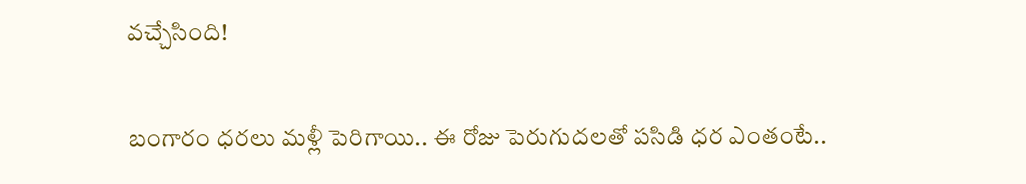వచ్చేసింది!

బంగారం ధరలు మళ్లీ పెరిగాయి.. ఈ రోజు పెరుగుదలతో పసిడి ధర ఎంతంటే..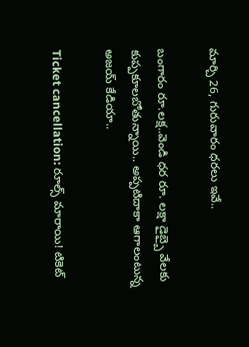మార్చి 26, గురువారం ధరలు ఇవే..

బంగారం రూ.లక్ష..వెండి ధర రూ. లక్షా డైబ్బై వేలకు కుప్పకూలబోతున్నాయి.. అప్పటిదాకా ఆగాలంటున్న అజయ్ కేడియా..

Ticket cancellation: రూల్స్ మారాయి! టికెట్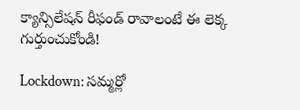క్యాన్సిలేషన్ రీఫండ్ రావాలంటే ఈ లెక్క గుర్తుంచుకోండి!

Lockdown: సమ్మర్లో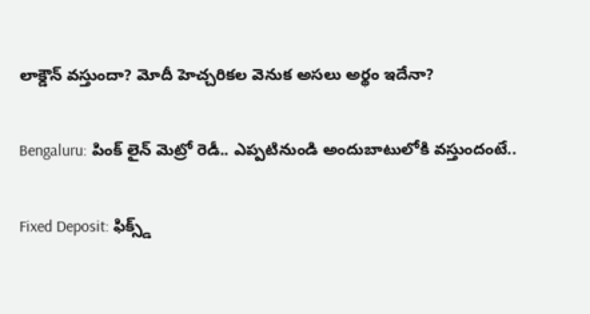లాక్డౌన్ వస్తుందా? మోదీ హెచ్చరికల వెనుక అసలు అర్థం ఇదేనా?

Bengaluru: పింక్ లైన్ మెట్రో రెడీ.. ఎప్పటినుండి అందుబాటులోకి వస్తుందంటే..

Fixed Deposit: ఫిక్స్డ్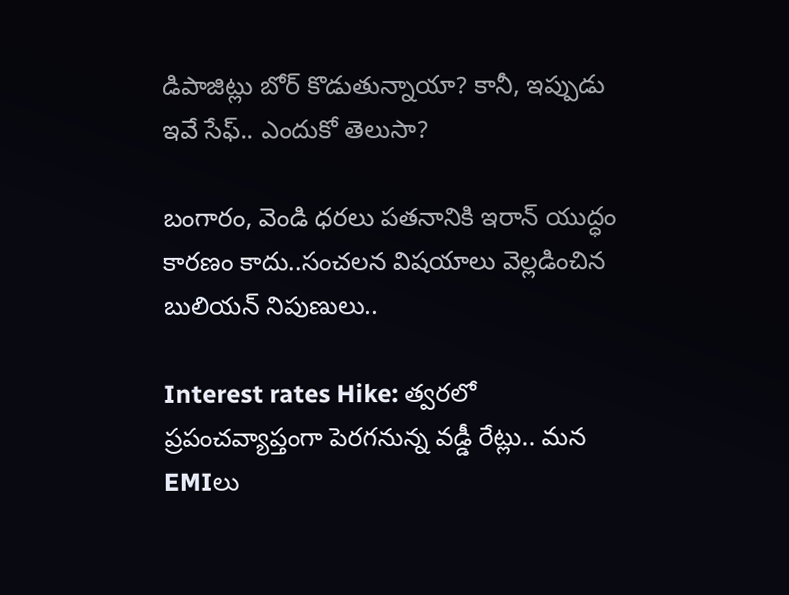డిపాజిట్లు బోర్ కొడుతున్నాయా? కానీ, ఇప్పుడు ఇవే సేఫ్.. ఎందుకో తెలుసా?

బంగారం, వెండి ధరలు పతనానికి ఇరాన్ యుద్ధం కారణం కాదు..సంచలన విషయాలు వెల్లడించిన బులియన్ నిపుణులు..

Interest rates Hike: త్వరలో ప్రపంచవ్యాప్తంగా పెరగనున్న వడ్డీ రేట్లు.. మన EMIలు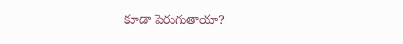కూడా పెరుగుతాయా?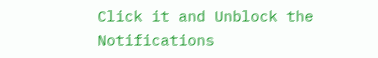Click it and Unblock the Notifications